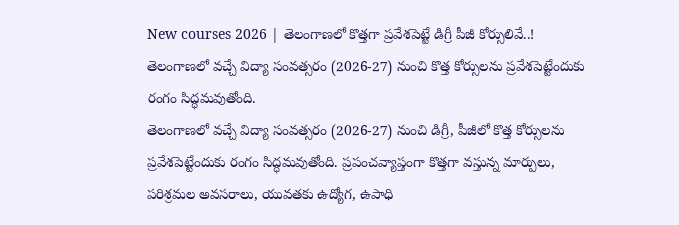New courses 2026 | తెలంగాణలో కొత్తగా ప్రవేశపెట్టే డిగ్రీ పీజీ కోర్సులివే..!
తెలంగాణలో వచ్చే విద్యా సంవత్సరం (2026-27) నుంచి కొత్త కోర్సులను ప్రవేశపెట్టేందుకు రంగం సిద్ధమవుతోంది.
తెలంగాణలో వచ్చే విద్యా సంవత్సరం (2026-27) నుంచి డిగ్రీ, పీజీలో కొత్త కోర్సులను ప్రవేశపెట్టేందుకు రంగం సిద్ధమవుతోంది. ప్రపంచవ్యాప్తంగా కొత్తగా వస్తున్న మార్పులు, పరిశ్రమల అవసరాలు, యువతకు ఉద్యోగ, ఉపాధి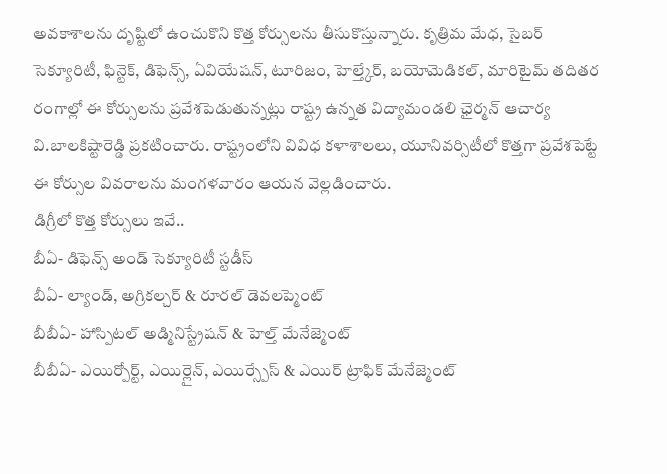అవకాశాలను దృష్టిలో ఉంచుకొని కొత్త కోర్సులను తీసుకొస్తున్నారు. కృత్రిమ మేధ, సైబర్ సెక్యూరిటీ, ఫిన్టెక్, డిఫెన్స్, ఏవియేషన్, టూరిజం, హెల్త్కేర్, బయోమెడికల్, మారిటైమ్ తదితర రంగాల్లో ఈ కోర్సులను ప్రవేశపెడుతున్నట్లు రాష్ట్ర ఉన్నత విద్యామండలి ఛైర్మన్ ఆచార్య వి.బాలకిష్టారెడ్డి ప్రకటించారు. రాష్ట్రంలోని వివిధ కళాశాలలు, యూనివర్సిటీలో కొత్తగా ప్రవేశపెట్టే ఈ కోర్సుల వివరాలను మంగళవారం ఆయన వెల్లడించారు.
డిగ్రీలో కొత్త కోర్సులు ఇవే..
బీఏ- డిఫెన్స్ అండ్ సెక్యూరిటీ స్టడీస్
బీఏ- ల్యాండ్, అగ్రికల్చర్ & రూరల్ డెవలప్మెంట్
బీబీఏ- హాస్పిటల్ అడ్మినిస్ట్రేషన్ & హెల్త్ మేనేజ్మెంట్
బీబీఏ- ఎయిర్పోర్ట్, ఎయిర్లైన్, ఎయిర్స్పేస్ & ఎయిర్ ట్రాఫిక్ మేనేజ్మెంట్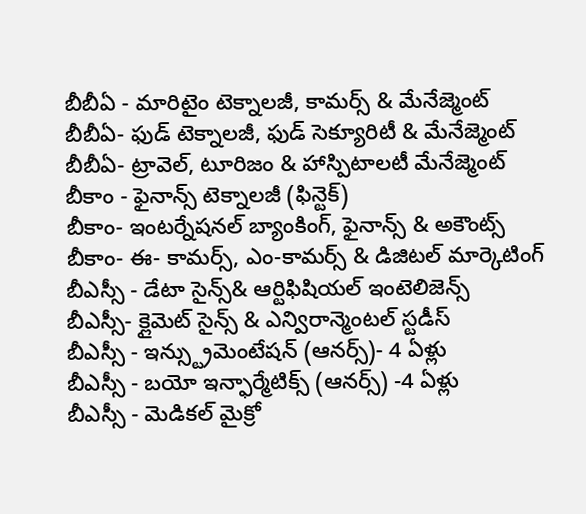బీబీఏ - మారిటైం టెక్నాలజీ, కామర్స్ & మేనేజ్మెంట్
బీబీఏ- ఫుడ్ టెక్నాలజీ, ఫుడ్ సెక్యూరిటీ & మేనేజ్మెంట్
బీబీఏ- ట్రావెల్, టూరిజం & హాస్పిటాలటీ మేనేజ్మెంట్
బీకాం - ఫైనాన్స్ టెక్నాలజీ (ఫిన్టెక్)
బీకాం- ఇంటర్నేషనల్ బ్యాంకింగ్, ఫైనాన్స్ & అకౌంట్స్
బీకాం- ఈ- కామర్స్, ఎం-కామర్స్ & డిజిటల్ మార్కెటింగ్
బీఎస్సీ - డేటా సైన్స్& ఆర్టిఫిషియల్ ఇంటెలిజెన్స్
బీఎస్సీ- క్లైమెట్ సైన్స్ & ఎన్విరాన్మెంటల్ స్టడీస్
బీఎస్సీ - ఇన్స్ట్రుమెంటేషన్ (ఆనర్స్)- 4 ఏళ్లు
బీఎస్సీ - బయో ఇన్ఫార్మేటిక్స్ (ఆనర్స్) -4 ఏళ్లు
బీఎస్సీ - మెడికల్ మైక్రో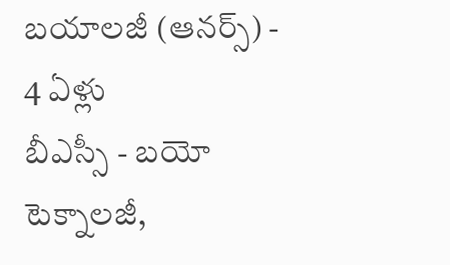బయాలజీ (ఆనర్స్) - 4 ఏళ్లు
బీఎస్సీ - బయో టెక్నాలజీ,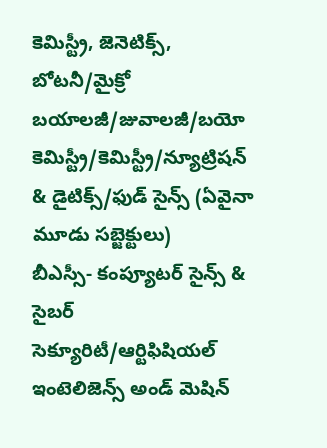కెమిస్ట్రీ, జెనెటిక్స్, బోటనీ/మైక్రో బయాలజీ/జువాలజీ/బయో కెమిస్ట్రీ/కెమిస్ట్రీ/న్యూట్రిషన్ & డైటిక్స్/ఫుడ్ సైన్స్ (ఏవైనా మూడు సబ్జెక్టులు)
బీఎస్సీ- కంప్యూటర్ సైన్స్ & సైబర్ సెక్యూరిటీ/ఆర్టిఫిషియల్ ఇంటెలిజెన్స్ అండ్ మెషిన్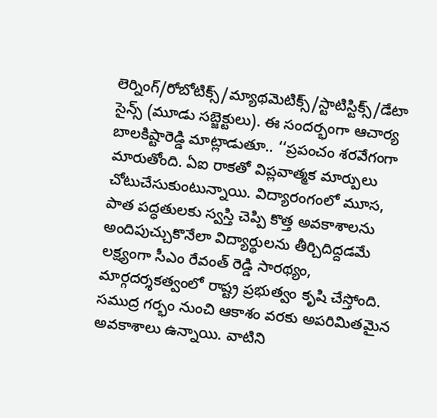లెర్నింగ్/రోబోటిక్స్/మ్యాథమెటిక్స్/స్టాటిస్టిక్స్/డేటా సైన్స్ (మూడు సబ్జెక్టులు). ఈ సందర్భంగా ఆచార్య బాలకిష్టారెడ్డి మాట్లాడుతూ.. ‘‘ప్రపంచం శరవేగంగా మారుతోంది. ఏఐ రాకతో విప్లవాత్మక మార్పులు చోటుచేసుకుంటున్నాయి. విద్యారంగంలో మూస, పాత పద్ధతులకు స్వస్తి చెప్పి కొత్త అవకాశాలను అందిపుచ్చుకొనేలా విద్యార్థులను తీర్చిదిద్దడమే లక్ష్యంగా సీఎం రేవంత్ రెడ్డి సారథ్యం, మార్గదర్శకత్వంలో రాష్ట్ర ప్రభుత్వం కృషి చేస్తోంది. సముద్ర గర్భం నుంచి ఆకాశం వరకు అపరిమితమైన అవకాశాలు ఉన్నాయి. వాటిని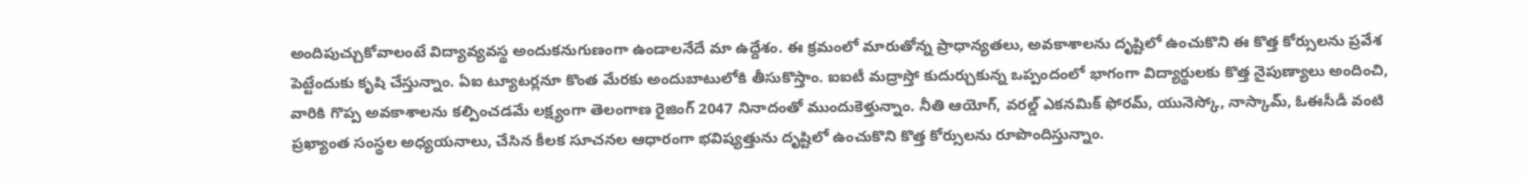అందిపుచ్చుకోవాలంటే విద్యావ్యవస్థ అందుకనుగుణంగా ఉండాలనేదే మా ఉద్దేశం. ఈ క్రమంలో మారుతోన్న ప్రాధాన్యతలు, అవకాశాలను దృష్టిలో ఉంచుకొని ఈ కొత్త కోర్సులను ప్రవేశ పెట్టేందుకు కృషి చేస్తున్నాం. ఏఐ ట్యూటర్లనూ కొంత మేరకు అందుబాటులోకి తీసుకొస్తాం. ఐఐటీ మద్రాస్తో కుదుర్చుకున్న ఒప్పందంలో భాగంగా విద్యార్థులకు కొత్త నైపుణ్యాలు అందించి, వారికి గొప్ప అవకాశాలను కల్పించడమే లక్ష్యంగా తెలంగాణ రైజింగ్ 2047 నినాదంతో ముందుకెళ్తున్నాం. నీతి ఆయోగ్, వరల్డ్ ఎకనమిక్ ఫోరమ్, యునెస్కో, నాస్కామ్, ఓఈసీడీ వంటి ప్రఖ్యాంత సంస్థల అధ్యయనాలు, చేసిన కీలక సూచనల ఆధారంగా భవిష్యత్తును దృష్టిలో ఉంచుకొని కొత్త కోర్సులను రూపొందిస్తున్నాం.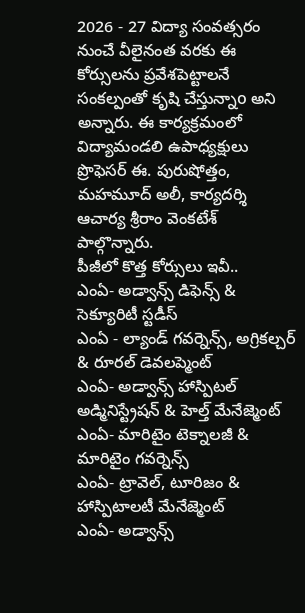2026 - 27 విద్యా సంవత్సరం నుంచే వీలైనంత వరకు ఈ కోర్సులను ప్రవేశపెట్టాలనే సంకల్పంతో కృషి చేస్తున్నాo అని అన్నారు. ఈ కార్యక్రమంలో విద్యామండలి ఉపాధ్యక్షులు ప్రొఫెసర్ ఈ. పురుషోత్తం, మహమూద్ అలీ, కార్యదర్శి ఆచార్య శ్రీరాం వెంకటేశ్ పాల్గొన్నారు.
పీజీలో కొత్త కోర్సులు ఇవీ..
ఎంఏ- అడ్వాన్స్ డిఫెన్స్ & సెక్యూరిటీ స్టడీస్
ఎంఏ - ల్యాండ్ గవర్నెన్స్, అగ్రికల్చర్ & రూరల్ డెవలప్మెంట్
ఎంఏ- అడ్వాన్స్ హాస్పిటల్ అడ్మినిస్ట్రేషన్ & హెల్త్ మేనేజ్మెంట్
ఎంఏ- మారిటైం టెక్నాలజీ & మారిటైం గవర్నెన్స్
ఎంఏ- ట్రావెల్, టూరిజం & హాస్పిటాలటీ మేనేజ్మెంట్
ఎంఏ- అడ్వాన్స్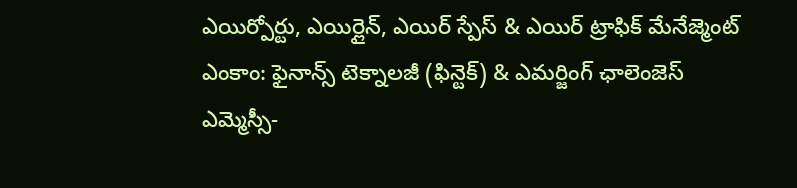ఎయిర్పోర్టు, ఎయిర్లైన్, ఎయిర్ స్పేస్ & ఎయిర్ ట్రాఫిక్ మేనేజ్మెంట్
ఎంకాం: ఫైనాన్స్ టెక్నాలజీ (ఫిన్టెక్) & ఎమర్జింగ్ ఛాలెంజెస్
ఎమ్మెస్సీ-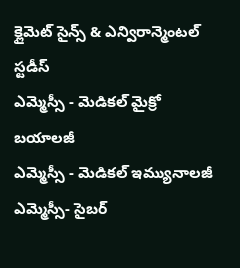క్లైమెట్ సైన్స్ & ఎన్విరాన్మెంటల్ స్టడీస్
ఎమ్మెస్సీ - మెడికల్ మైక్రో బయాలజీ
ఎమ్మెస్సీ - మెడికల్ ఇమ్యునాలజీ
ఎమ్మెస్సీ- సైబర్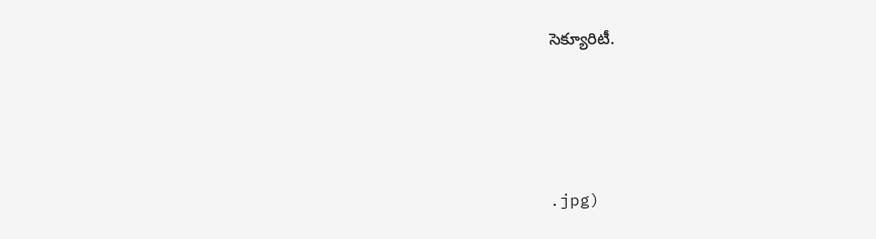సెక్యూరిటీ.






.jpg)